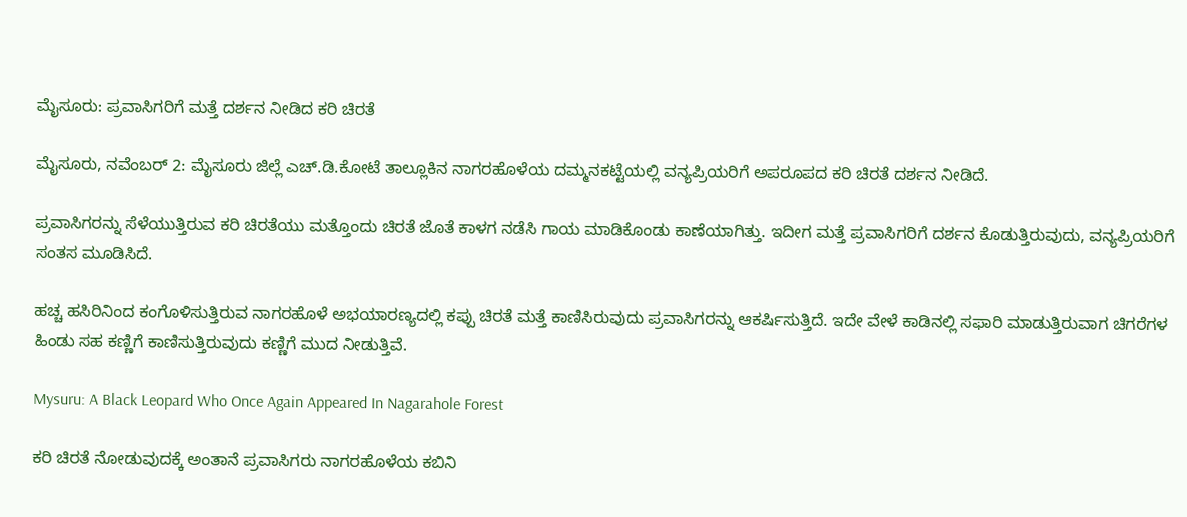ಮೈಸೂರು: ಪ್ರವಾಸಿಗರಿಗೆ ಮತ್ತೆ ದರ್ಶನ ನೀಡಿದ ಕರಿ ಚಿರತೆ

ಮೈಸೂರು, ನವೆಂಬರ್ 2: ಮೈಸೂರು ಜಿಲ್ಲೆ ಎಚ್.ಡಿ.ಕೋಟೆ ತಾಲ್ಲೂಕಿನ ನಾಗರಹೊಳೆಯ ದಮ್ಮನಕಟ್ಟೆಯಲ್ಲಿ ವನ್ಯಪ್ರಿಯರಿಗೆ ಅಪರೂಪದ ಕರಿ ಚಿರತೆ ದರ್ಶನ ನೀಡಿದೆ.

ಪ್ರವಾಸಿಗರನ್ನು ಸೆಳೆಯುತ್ತಿರುವ ಕರಿ ಚಿರತೆಯು ಮತ್ತೊಂದು ಚಿರತೆ ಜೊತೆ ಕಾಳಗ ನಡೆಸಿ ಗಾಯ ಮಾಡಿಕೊಂಡು ಕಾಣೆಯಾಗಿತ್ತು. ಇದೀಗ ಮತ್ತೆ ಪ್ರವಾಸಿಗರಿಗೆ ದರ್ಶನ ಕೊಡುತ್ತಿರುವುದು, ವನ್ಯಪ್ರಿಯರಿಗೆ ಸಂತಸ ಮೂಡಿಸಿದೆ.

ಹಚ್ಚ ಹಸಿರಿನಿಂದ ಕಂಗೊಳಿಸುತ್ತಿರುವ ನಾಗರಹೊಳೆ ಅಭಯಾರಣ್ಯದಲ್ಲಿ ಕಪ್ಪು ಚಿರತೆ ಮತ್ತೆ ಕಾಣಿಸಿರುವುದು ಪ್ರವಾಸಿಗರನ್ನು ಆಕರ್ಷಿಸುತ್ತಿದೆ. ಇದೇ ವೇಳೆ ಕಾಡಿನಲ್ಲಿ ಸಫಾರಿ ಮಾಡುತ್ತಿರುವಾಗ ಚಿಗರೆಗಳ ಹಿಂಡು ಸಹ ಕಣ್ಣಿಗೆ ಕಾಣಿಸುತ್ತಿರುವುದು ಕಣ್ಣಿಗೆ ಮುದ ನೀಡುತ್ತಿವೆ.

Mysuru: A Black Leopard Who Once Again Appeared In Nagarahole Forest

ಕರಿ ಚಿರತೆ ನೋಡುವುದಕ್ಕೆ ಅಂತಾನೆ ಪ್ರವಾಸಿಗರು ನಾಗರಹೊಳೆಯ ಕಬಿನಿ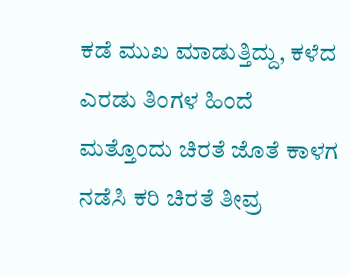ಕಡೆ‌ ಮುಖ ಮಾಡುತ್ತಿದ್ದು, ಕಳೆದ ಎರಡು ತಿಂಗಳ ಹಿಂದೆ ಮತ್ತೊಂದು ಚಿರತೆ ಜೊತೆ ಕಾಳಗ ನಡೆಸಿ ಕರಿ ಚಿರತೆ ತೀವ್ರ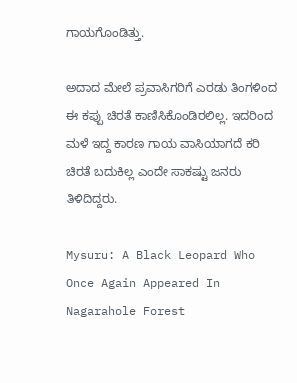ಗಾಯಗೊಂಡಿತ್ತು.

ಅದಾದ ಮೇಲೆ ಪ್ರವಾಸಿಗರಿಗೆ ಎರಡು ತಿಂಗಳಿಂದ ಈ ಕಪ್ಪು ಚಿರತೆ ಕಾಣಿಸಿಕೊಂಡಿರಲಿಲ್ಲ. ಇದರಿಂದ ಮಳೆ ಇದ್ದ ಕಾರಣ ಗಾಯ ವಾಸಿಯಾಗದೆ ಕರಿ ಚಿರತೆ ಬದುಕಿಲ್ಲ ಎಂದೇ ಸಾಕಷ್ಟು ಜನರು ತಿಳಿದಿದ್ದರು.

Mysuru: A Black Leopard Who Once Again Appeared In Nagarahole Forest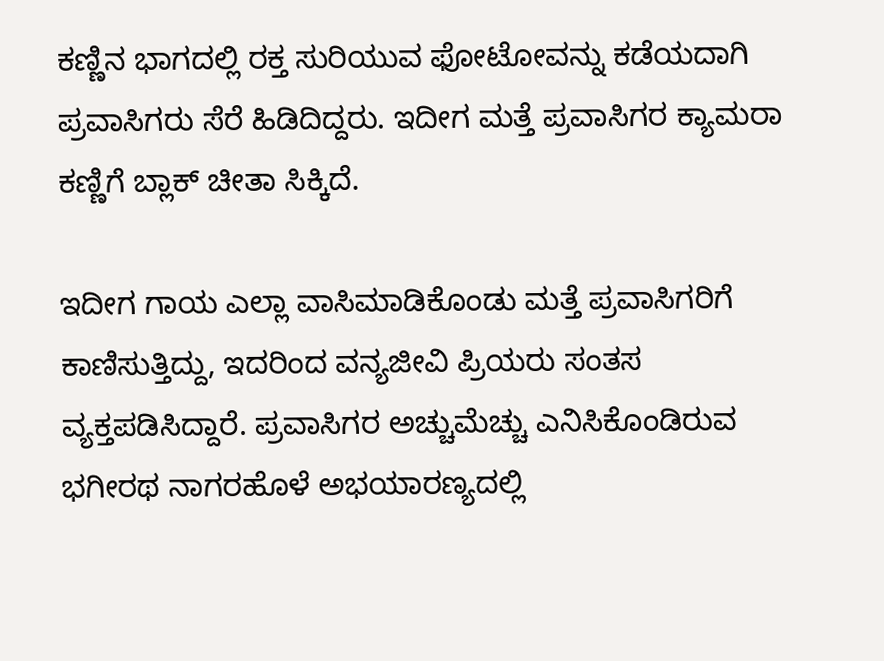ಕಣ್ಣಿನ ಭಾಗದಲ್ಲಿ ರಕ್ತ ಸುರಿಯುವ ಫೋಟೋವನ್ನು ಕಡೆಯದಾಗಿ ಪ್ರವಾಸಿಗರು ಸೆರೆ ಹಿಡಿದಿದ್ದರು. ಇದೀಗ ಮತ್ತೆ ಪ್ರವಾಸಿಗರ ಕ್ಯಾಮರಾ ಕಣ್ಣಿಗೆ ಬ್ಲಾಕ್ ಚೀತಾ ಸಿಕ್ಕಿದೆ.

ಇದೀಗ ಗಾಯ ಎಲ್ಲಾ ವಾಸಿಮಾಡಿಕೊಂಡು ಮತ್ತೆ ಪ್ರವಾಸಿಗರಿಗೆ ಕಾಣಿಸುತ್ತಿದ್ದು, ಇದರಿಂದ ವನ್ಯಜೀವಿ ಪ್ರಿಯರು ಸಂತಸ ವ್ಯಕ್ತಪಡಿಸಿದ್ದಾರೆ. ಪ್ರವಾಸಿಗರ ಅಚ್ಚುಮೆಚ್ಚು ಎನಿಸಿಕೊಂಡಿರುವ ಭಗೀರಥ ನಾಗರಹೊಳೆ ಅಭಯಾರಣ್ಯದಲ್ಲಿ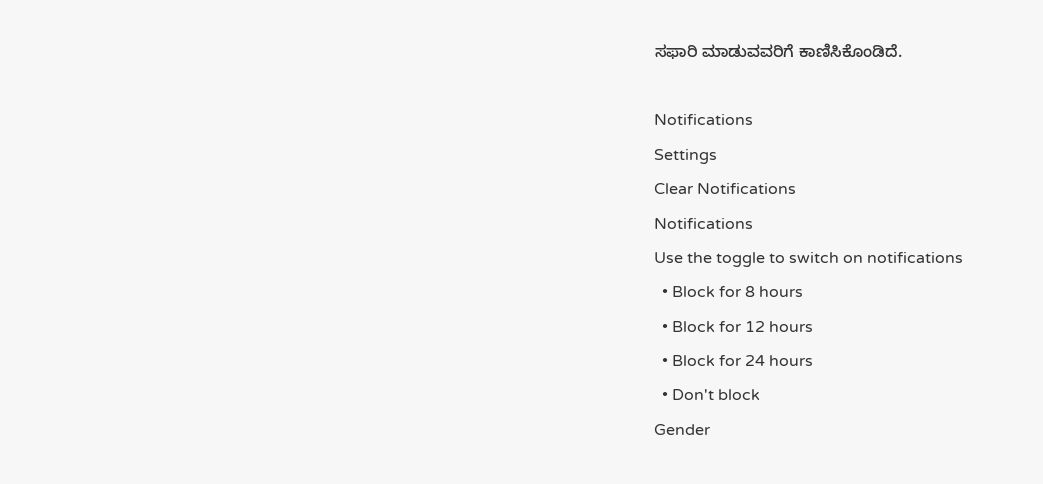ಸಫಾರಿ ಮಾಡುವವರಿಗೆ ಕಾಣಿಸಿಕೊಂಡಿದೆ.

Notifications
Settings
Clear Notifications
Notifications
Use the toggle to switch on notifications
  • Block for 8 hours
  • Block for 12 hours
  • Block for 24 hours
  • Don't block
Gender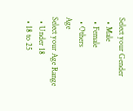Select your Gender
  • Male
  • Female
  • Others
Age
Select your Age Range
  • Under 18
  • 18 to 25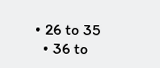• 26 to 35
  • 36 to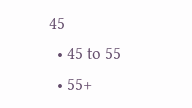45
  • 45 to 55
  • 55+